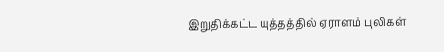இறுதிக்கட்ட யுத்தத்தில் ஏராளம் புலிகள்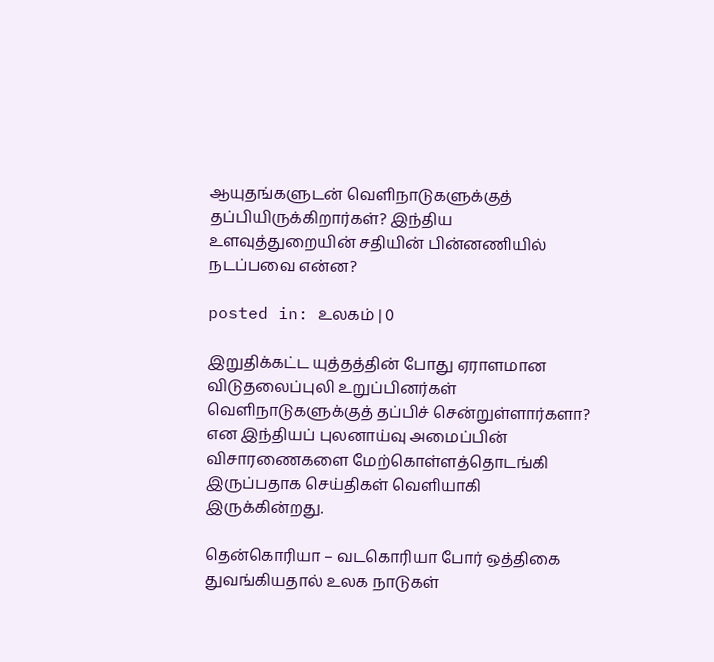ஆயுதங்களுடன் வெளிநாடுகளுக்குத் தப்பியிருக்கிறார்கள்? இந்திய உளவுத்துறையின் சதியின் பின்னணியில் நடப்பவை என்ன?

posted in: உலகம் | 0

இறுதிக்கட்ட யுத்தத்தின் போது ஏராளமான விடுதலைப்புலி உறுப்பினர்கள் வெளிநாடுகளுக்குத் தப்பிச் சென்றுள்ளார்களா? என இந்தியப் புலனாய்வு அமைப்பின் விசாரணைகளை மேற்கொள்ளத்தொடங்கி இருப்பதாக செய்திகள் வெளியாகி இருக்கின்றது.

தென்கொரியா – வடகொரியா போர் ஒத்திகை துவங்கியதால் உலக நாடுகள்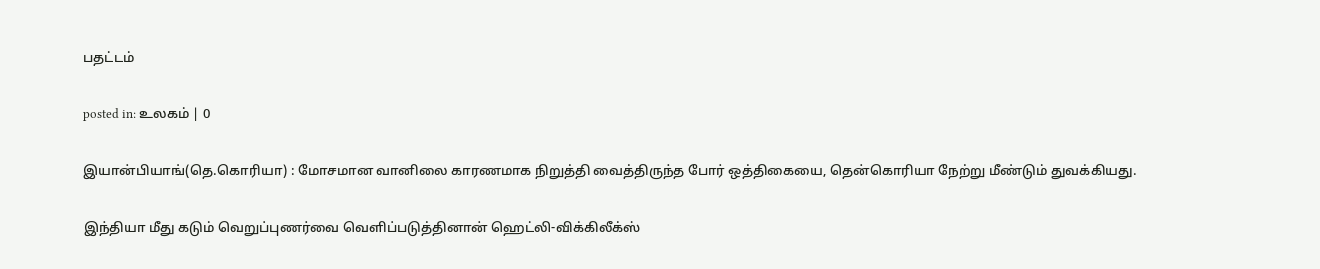பதட்டம்

posted in: உலகம் | 0

இயான்பியாங்(தெ.கொரியா) : மோசமான வானிலை காரணமாக நிறுத்தி வைத்திருந்த போர் ஒத்திகையை, தென்கொரியா நேற்று மீண்டும் துவக்கியது.

இந்தியா மீது கடும் வெறுப்புணர்வை வெளிப்படுத்தினான் ஹெட்லி-விக்கிலீக்ஸ்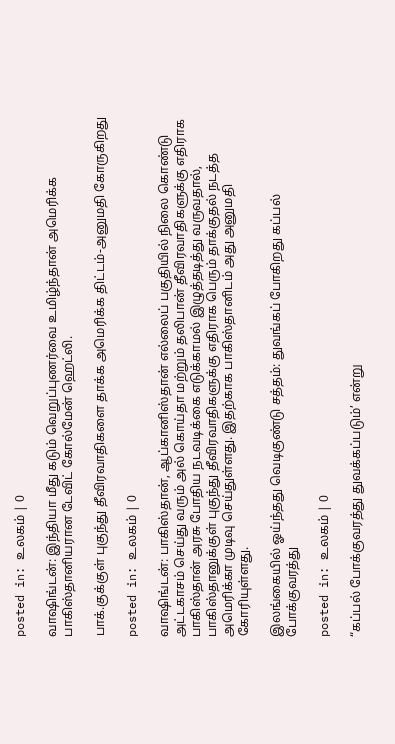posted in: உலகம் | 0

வாஷிங்டன்: இந்தியா மீது கடும் வெறுப்புணர்வை உமிழ்ந்தான் அமெரிக்க பாகிஸ்தானியரான டேவிட் கோல்மேன் ஹெட்லி.

பாக்.குக்குள் புகுந்து தீவிரவாதிகளை தாக்க அமெரிக்க திட்டம்-அனுமதி கோருகிறது

posted in: உலகம் | 0

வாஷிங்டன்: பாகிஸ்தான், ஆப்கானிஸ்தான் எல்லைப் பகுதியில் நிலை கொண்டு அட்டகாசம் செய்து வரும் அல் கொய்தா மற்றும் தலிபான் தீவிரவாதிகளுக்கு எதிராக பாகிஸ்தான் அரசு போதிய நடவடிக்கை எடுக்காமல் இழுத்தடித்து வருவதால், பாகிஸ்தானுக்குள் புகுந்து தீவிரவாதிகளுக்கு எதிராக பெரும் தாக்குதல் நடத்த அமெரிக்கா முடிவு செய்துள்ளது. இதற்காக பாகிஸ்தானிடம் அது அனுமதி கோரியுள்ளது.

இலங்கையில் ஓய்ந்தது வெடிகுண்டு சத்தம்: துவங்கப் போகிறது கப்பல் போக்குவரத்து

posted in: உலகம் | 0

“கப்பல் போக்குவரத்து துவக்கப்படும்’ என்று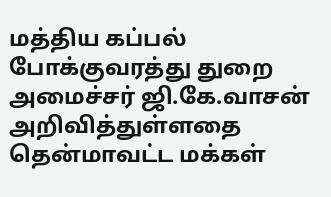மத்திய கப்பல் போக்குவரத்து துறை அமைச்சர் ஜி.கே.வாசன் அறிவித்துள்ளதை தென்மாவட்ட மக்கள்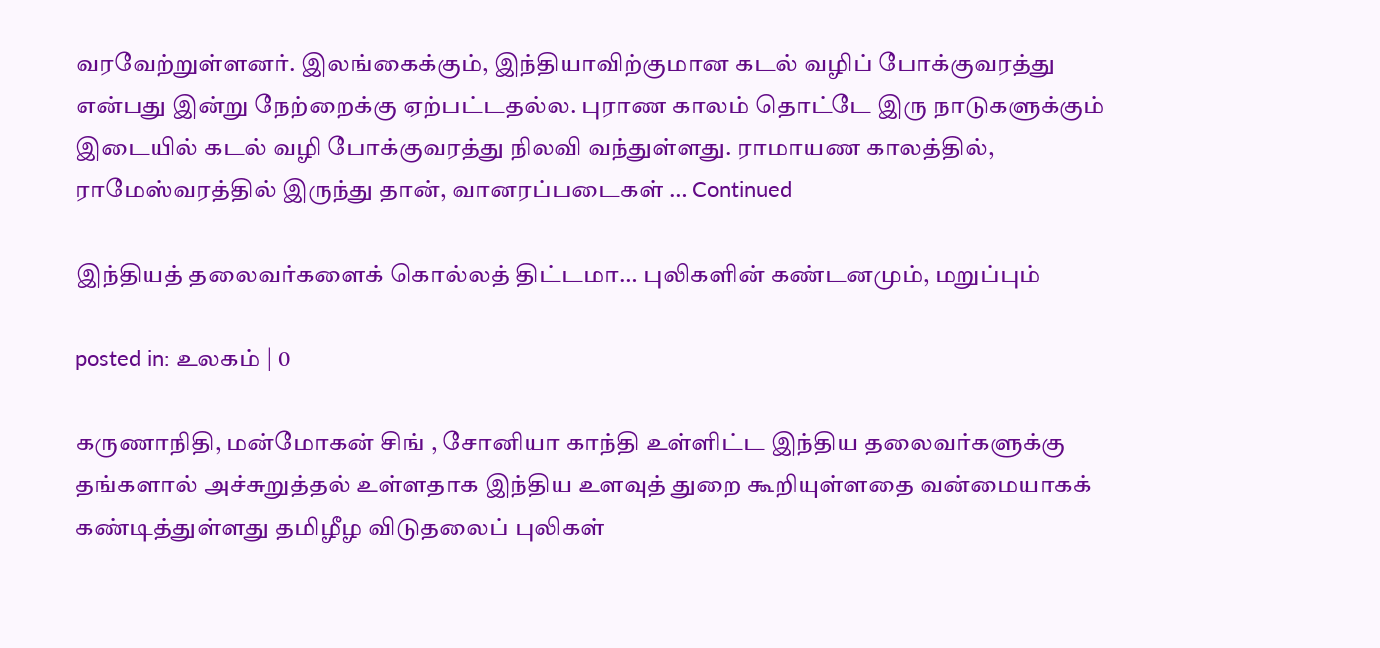வரவேற்றுள்ளனர். இலங்கைக்கும், இந்தியாவிற்குமான கடல் வழிப் போக்குவரத்து என்பது இன்று நேற்றைக்கு ஏற்பட்டதல்ல. புராண காலம் தொட்டே இரு நாடுகளுக்கும் இடையில் கடல் வழி போக்குவரத்து நிலவி வந்துள்ளது. ராமாயண காலத்தில், ராமேஸ்வரத்தில் இருந்து தான், வானரப்படைகள் … Continued

இந்தியத் தலைவர்களைக் கொல்லத் திட்டமா… புலிகளின் கண்டனமும், மறுப்பும்

posted in: உலகம் | 0

கருணாநிதி, மன்மோகன் சிங் , சோனியா காந்தி உள்ளிட்ட இந்திய தலைவர்களுக்கு தங்களால் அச்சுறுத்தல் உள்ளதாக இந்திய உளவுத் துறை கூறியுள்ளதை வன்மையாகக் கண்டித்துள்ளது தமிழீழ விடுதலைப் புலிகள்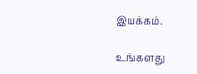இயக்கம்.

உங்களது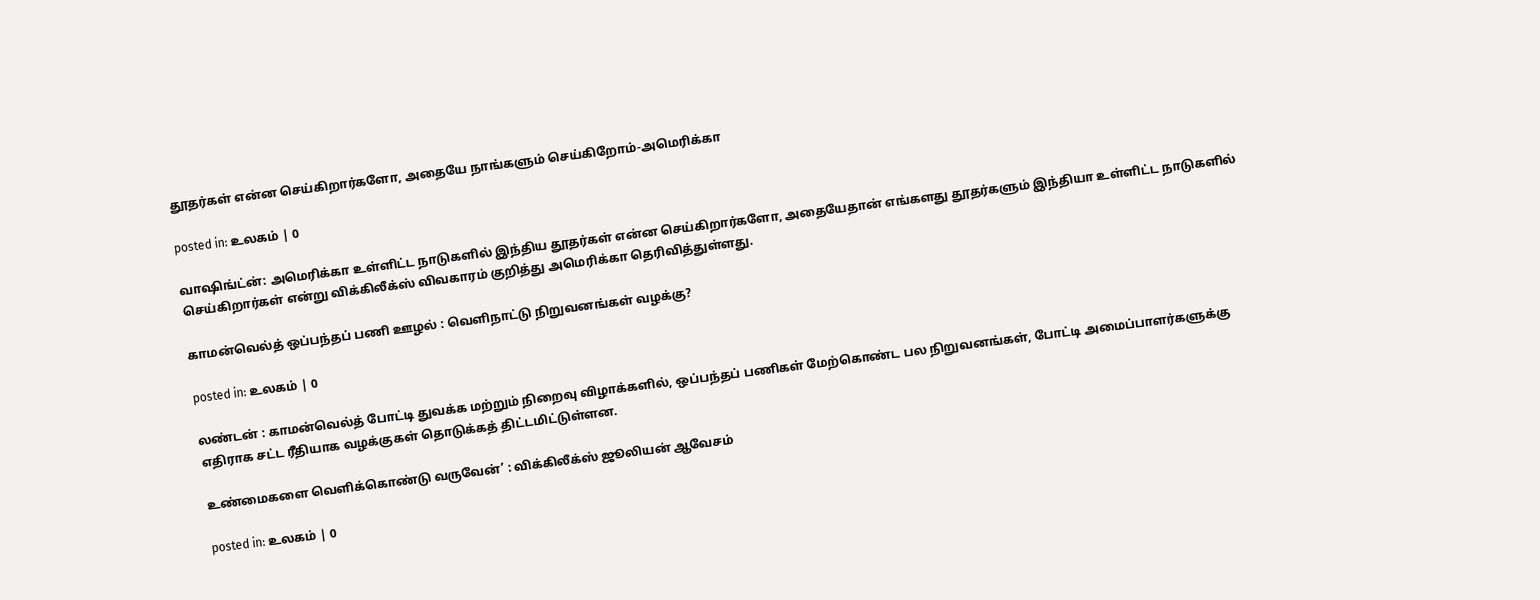தூதர்கள் என்ன செய்கிறார்களோ, அதையே நாங்களும் செய்கிறோம்-அமெரிக்கா

posted in: உலகம் | 0

வாஷிங்ட்ன்: அமெரிக்கா உள்ளிட்ட நாடுகளில் இந்திய தூதர்கள் என்ன செய்கிறார்களோ, அதையேதான் எங்களது தூதர்களும் இந்தியா உள்ளிட்ட நாடுகளில் செய்கிறார்கள் என்று விக்கிலீக்ஸ் விவகாரம் குறித்து அமெரிக்கா தெரிவித்துள்ளது.

காமன்வெல்த் ஒப்பந்தப் பணி ஊழல் : வெளிநாட்டு நிறுவனங்கள் வழக்கு?

posted in: உலகம் | 0

லண்டன் : காமன்வெல்த் போட்டி துவக்க மற்றும் நிறைவு விழாக்களில், ஒப்பந்தப் பணிகள் மேற்கொண்ட பல நிறுவனங்கள், போட்டி அமைப்பாளர்களுக்கு எதிராக சட்ட ரீதியாக வழக்குகள் தொடுக்கத் திட்டமிட்டுள்ளன.

உண்மைகளை வெளிக்கொண்டு வருவேன்’ : விக்கிலீக்ஸ் ஜூலியன் ஆவேசம்

posted in: உலகம் | 0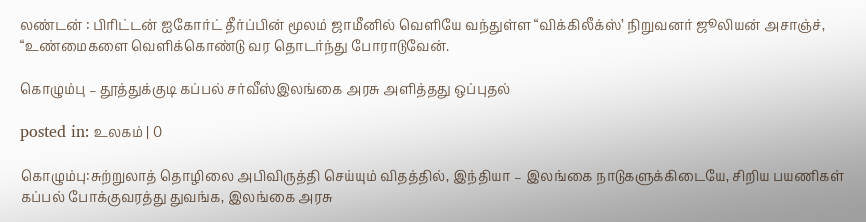லண்டன் : பிரிட்டன் ஐகோர்ட் தீர்ப்பின் மூலம் ஜாமீனில் வெளியே வந்துள்ள “விக்கிலீக்ஸ்’ நிறுவனர் ஜூலியன் அசாஞ்ச், “உண்மைகளை வெளிக்கொண்டு வர தொடர்ந்து போராடுவேன்.

கொழும்பு – தூத்துக்குடி கப்பல் சர்வீஸ்இலங்கை அரசு அளித்தது ஒப்புதல்

posted in: உலகம் | 0

கொழும்பு:சுற்றுலாத் தொழிலை அபிவிருத்தி செய்யும் விதத்தில், இந்தியா – இலங்கை நாடுகளுக்கிடையே, சிறிய பயணிகள் கப்பல் போக்குவரத்து துவங்க, இலங்கை அரசு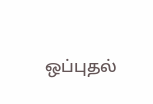ஒப்புதல்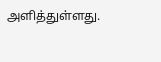அளித்துள்ளது.